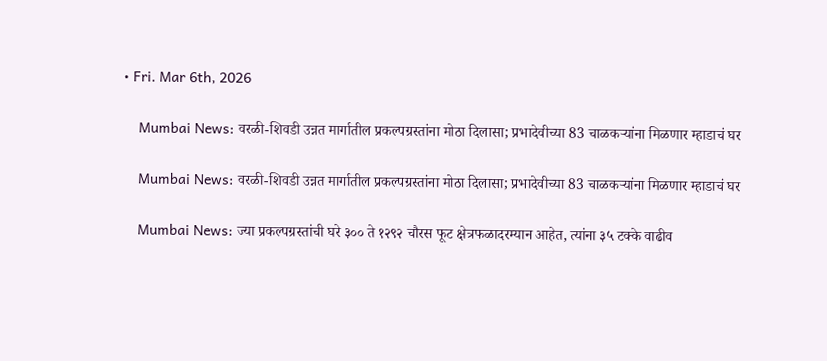• Fri. Mar 6th, 2026

    Mumbai News: वरळी-शिवडी उन्नत मार्गातील प्रकल्पग्रस्तांना मोठा दिलासा; प्रभादेवीच्या 83 चाळकऱ्यांना मिळणार म्हाडाचं घर

    Mumbai News: वरळी-शिवडी उन्नत मार्गातील प्रकल्पग्रस्तांना मोठा दिलासा; प्रभादेवीच्या 83 चाळकऱ्यांना मिळणार म्हाडाचं घर

    Mumbai News: ज्या प्रकल्पग्रस्तांची घरे ३०० ते १२९२ चौरस फूट क्षेत्रफळादरम्यान आहेत, त्यांना ३५ टक्के वाढीव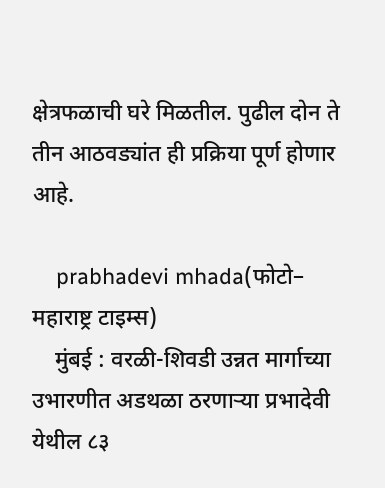क्षेत्रफळाची घरे मिळतील. पुढील दोन ते तीन आठवड्यांत ही प्रक्रिया पूर्ण होणार आहे.

    prabhadevi mhada(फोटो– महाराष्ट्र टाइम्स)
    मुंबई : वरळी-शिवडी उन्नत मार्गाच्या उभारणीत अडथळा ठरणाऱ्या प्रभादेवी येथील ८३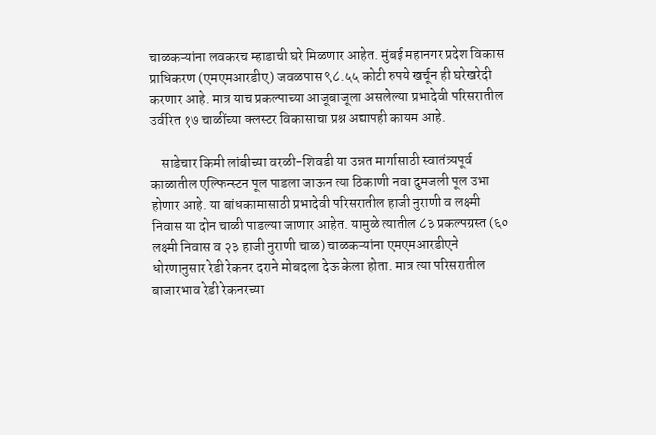चाळकऱ्यांना लवकरच म्हाडाची घरे मिळणार आहेत. मुंबई महानगर प्रदेश विकास प्राधिकरण (एमएमआरडीए) जवळपास ९८.५५ कोटी रुपये खर्चून ही घरेखरेदी करणार आहे. मात्र याच प्रकल्पाच्या आजूबाजूला असलेल्या प्रभादेवी परिसरातील उर्वरित १७ चाळींच्या क्लस्टर विकासाचा प्रश्न अद्यापही कायम आहे.

    साडेचार किमी लांबीच्या वरळी-शिवडी या उन्नत मार्गासाठी स्वातंत्र्यपूर्व काळातील एल्फिन्स्टन पूल पाडला जाऊन त्या ठिकाणी नवा दुमजली पूल उभा होणार आहे. या बांधकामासाठी प्रभादेवी परिसरातील हाजी नुराणी व लक्ष्मी निवास या दोन चाळी पाडल्या जाणार आहेत. यामुळे त्यातील ८३ प्रकल्पग्रस्त (६० लक्ष्मी निवास व २३ हाजी नुराणी चाळ) चाळकऱ्यांना एमएमआरडीएने धोरणानुसार रेडी रेकनर दराने मोबदला देऊ केला होता. मात्र त्या परिसरातील बाजारभाव रेडी रेकनरच्या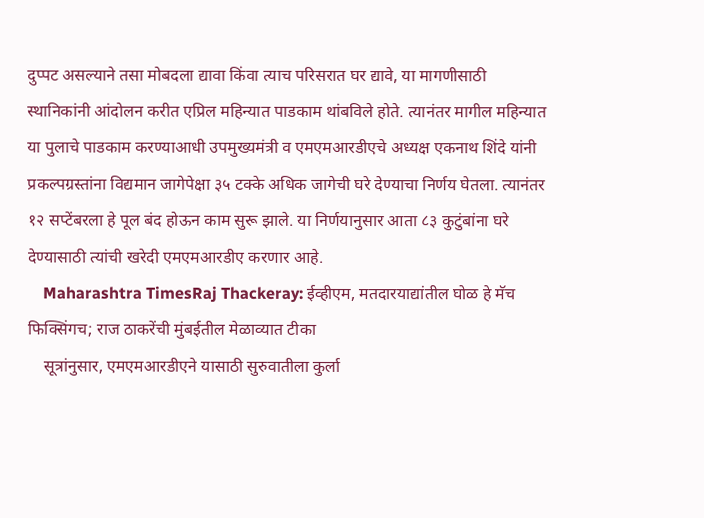दुप्पट असल्याने तसा मोबदला द्यावा किंवा त्याच परिसरात घर द्यावे, या मागणीसाठी स्थानिकांनी आंदोलन करीत एप्रिल महिन्यात पाडकाम थांबविले होते. त्यानंतर मागील महिन्यात या पुलाचे पाडकाम करण्याआधी उपमुख्यमंत्री व एमएमआरडीएचे अध्यक्ष एकनाथ शिंदे यांनी प्रकल्पग्रस्तांना विद्यमान जागेपेक्षा ३५ टक्के अधिक जागेची घरे देण्याचा निर्णय घेतला. त्यानंतर १२ सप्टेंबरला हे पूल बंद होऊन काम सुरू झाले. या निर्णयानुसार आता ८३ कुटुंबांना घरे देण्यासाठी त्यांची खरेदी एमएमआरडीए करणार आहे.
    Maharashtra TimesRaj Thackeray: ईव्हीएम, मतदारयाद्यांतील घोळ हे मॅच फिक्सिंगच; राज ठाकरेंची मुंबईतील मेळाव्यात टीका
    सूत्रांनुसार, एमएमआरडीएने यासाठी सुरुवातीला कुर्ला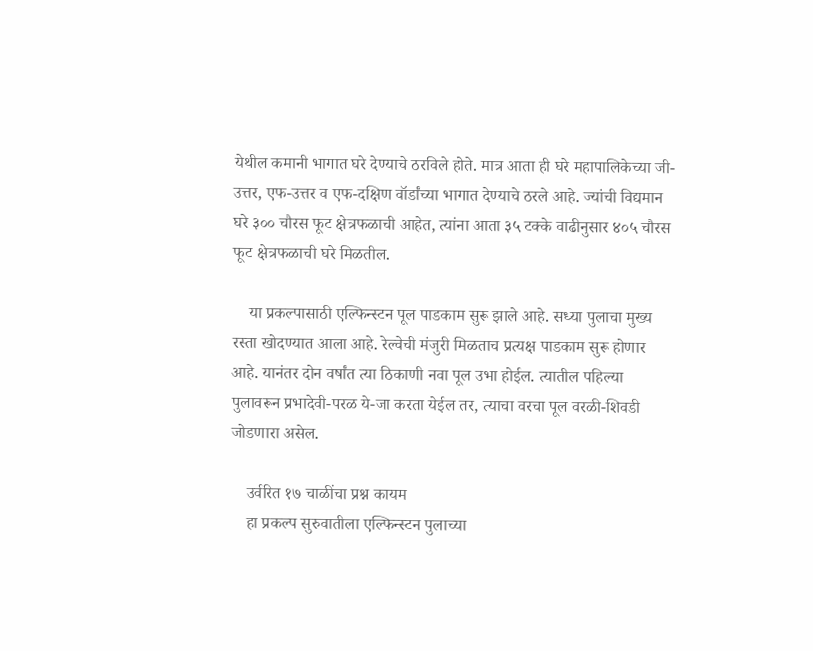येथील कमानी भागात घरे देण्याचे ठरविले होते. मात्र आता ही घरे महापालिकेच्या जी-उत्तर, एफ-उत्तर व एफ-दक्षिण वॉर्डांच्या भागात देण्याचे ठरले आहे. ज्यांची विद्यमान घरे ३०० चौरस फूट क्षेत्रफळाची आहेत, त्यांना आता ३५ टक्के वाढीनुसार ४०५ चौरस फूट क्षेत्रफळाची घरे मिळतील.

    या प्रकल्पासाठी एल्फिन्स्टन पूल पाडकाम सुरू झाले आहे. सध्या पुलाचा मुख्य रस्ता खोदण्यात आला आहे. रेल्वेची मंजुरी मिळताच प्रत्यक्ष पाडकाम सुरू होणार आहे. यानंतर दोन वर्षांत त्या ठिकाणी नवा पूल उभा होईल. त्यातील पहिल्या पुलावरून प्रभादेवी-परळ ये-जा करता येईल तर, त्याचा वरचा पूल वरळी-शिवडी जोडणारा असेल.

    उर्वरित १७ चाळींचा प्रश्न कायम
    हा प्रकल्प सुरुवातीला एल्फिन्स्टन पुलाच्या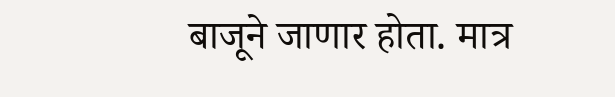बाजूने जाणार होता. मात्र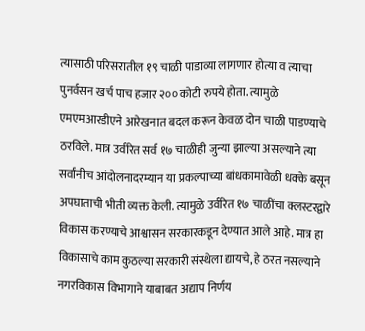त्यासाठी परिसरातील १९ चाळी पाडाव्या लागणार होत्या व त्याचा पुनर्वसन खर्च पाच हजार २०० कोटी रुपये होता. त्यामुळे एमएमआरडीएने आरेखनात बदल करून केवळ दोन चाळी पाडण्याचे ठरविले. मात्र उर्वरित सर्व १७ चाळीही जुन्या झाल्या असल्याने त्या सर्वांनीच आंदोलनादरम्यान या प्रकल्पाच्या बांधकामावेळी धक्के बसून अपघाताची भीती व्यक्त केली. त्यामुळे उर्वरित १७ चाळींचा क्लस्टरद्वारे विकास करण्याचे आश्वासन सरकारकडून देण्यात आले आहे. मात्र हा विकासाचे काम कुठल्या सरकारी संस्थेला द्यायचे, हे ठरत नसल्याने नगरविकास विभागाने याबाबत अद्याप निर्णय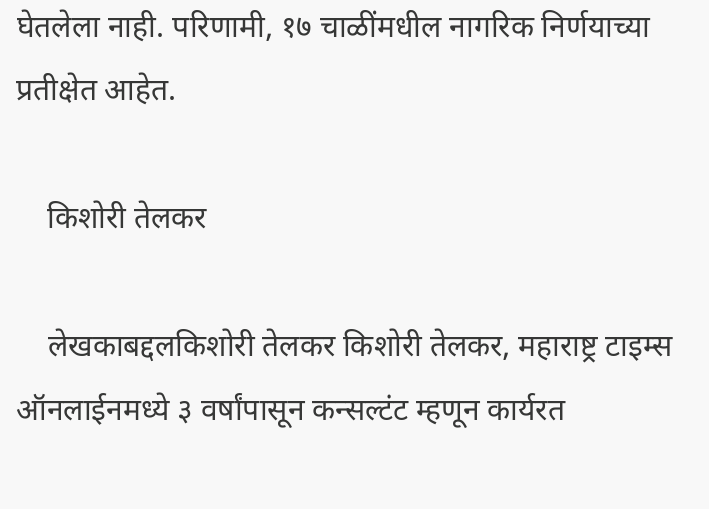घेतलेला नाही. परिणामी, १७ चाळींमधील नागरिक निर्णयाच्या प्रतीक्षेत आहेत.

    किशोरी तेलकर

    लेखकाबद्दलकिशोरी तेलकर किशोरी तेलकर, महाराष्ट्र टाइम्स ऑनलाईनमध्ये ३ वर्षांपासून कन्सल्टंट म्हणून कार्यरत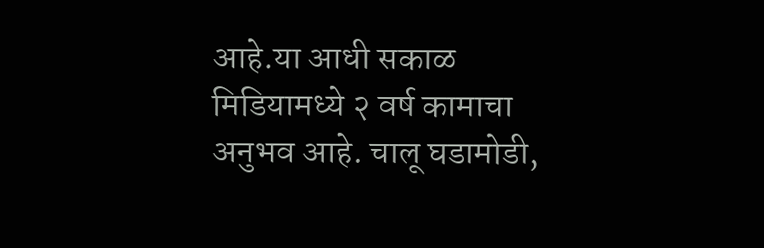आहे.या आधी सकाळ मिडियामध्ये २ वर्ष कामाचा अनुभव आहे. चालू घडामोडी,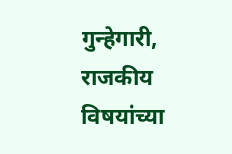गुन्हेगारी, राजकीय विषयांच्या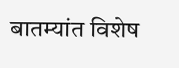बातम्यांत विशेष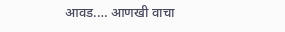आवड.… आणखी वाचा